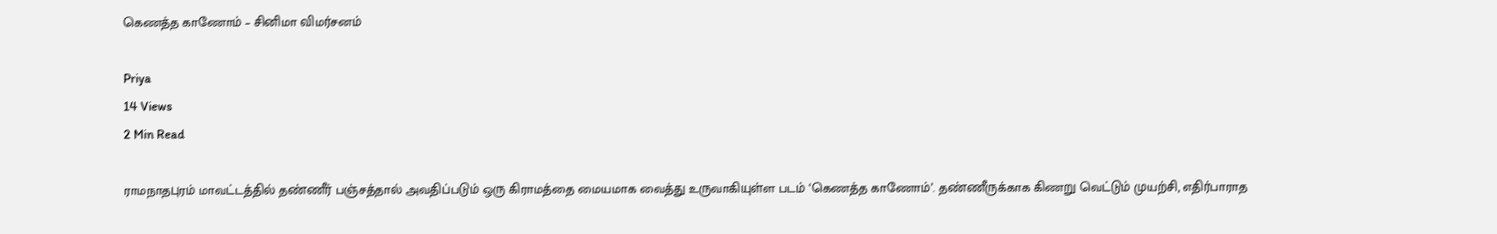கெணத்த காணோம் – சினிமா விமர்சனம்

Priya
14 Views
2 Min Read

ராமநாதபுரம் மாவட்டத்தில் தண்ணீர் பஞ்சத்தால் அவதிப்படும் ஒரு கிராமத்தை மையமாக வைத்து உருவாகியுள்ள படம் ‘கெணத்த காணோம்’. தண்ணீருக்காக கிணறு வெட்டும் முயற்சி, எதிர்பாராத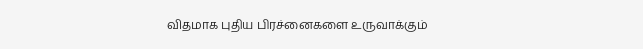விதமாக புதிய பிரச்னைகளை உருவாக்கும்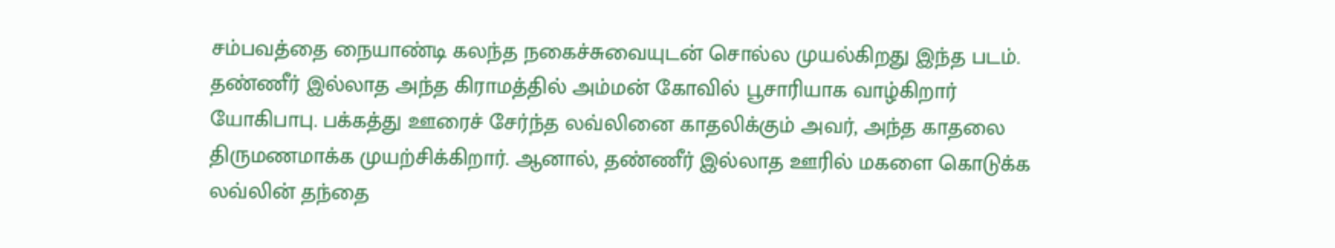சம்பவத்தை நையாண்டி கலந்த நகைச்சுவையுடன் சொல்ல முயல்கிறது இந்த படம்.
தண்ணீர் இல்லாத அந்த கிராமத்தில் அம்மன் கோவில் பூசாரியாக வாழ்கிறார் யோகிபாபு. பக்கத்து ஊரைச் சேர்ந்த லவ்லினை காதலிக்கும் அவர், அந்த காதலை திருமணமாக்க முயற்சிக்கிறார். ஆனால், தண்ணீர் இல்லாத ஊரில் மகளை கொடுக்க லவ்லின் தந்தை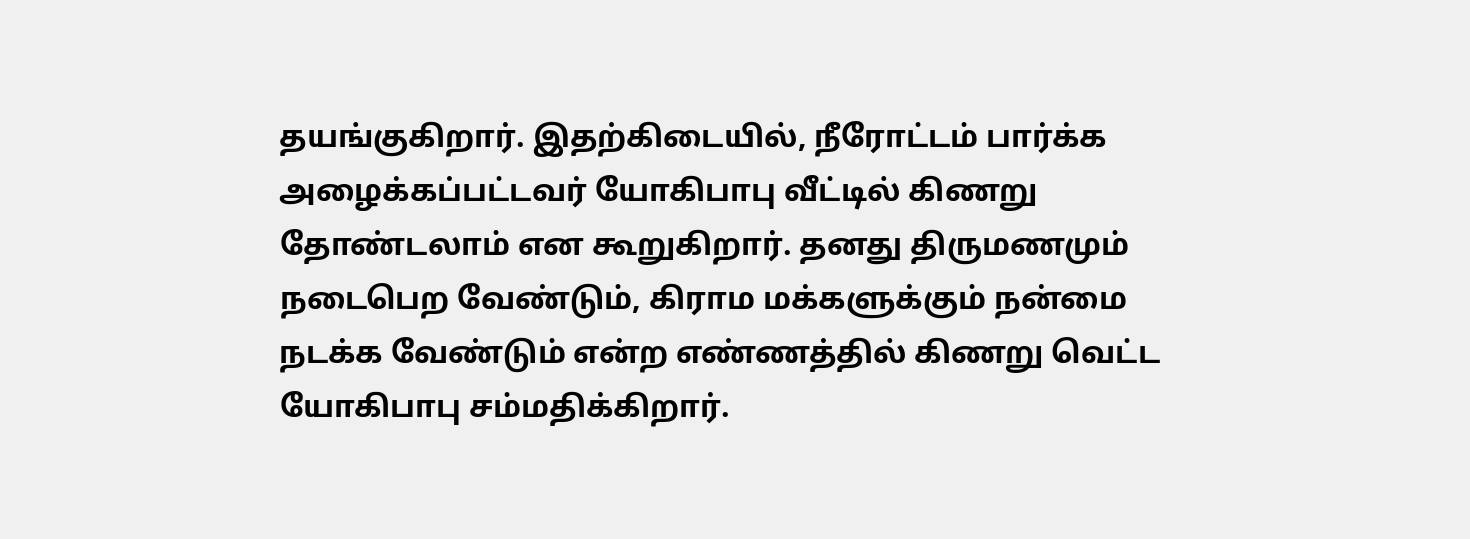தயங்குகிறார். இதற்கிடையில், நீரோட்டம் பார்க்க அழைக்கப்பட்டவர் யோகிபாபு வீட்டில் கிணறு தோண்டலாம் என கூறுகிறார். தனது திருமணமும் நடைபெற வேண்டும், கிராம மக்களுக்கும் நன்மை நடக்க வேண்டும் என்ற எண்ணத்தில் கிணறு வெட்ட யோகிபாபு சம்மதிக்கிறார்.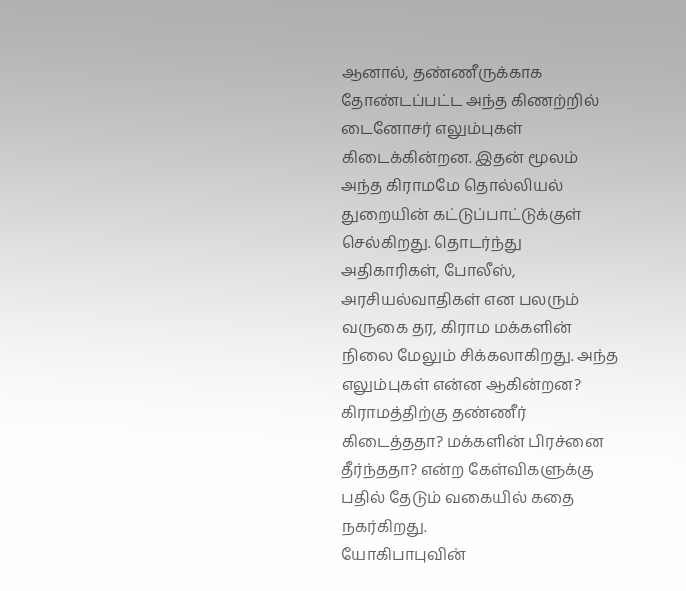ஆனால், தண்ணீருக்காக தோண்டப்பட்ட அந்த கிணற்றில் டைனோசர் எலும்புகள் கிடைக்கின்றன. இதன் மூலம் அந்த கிராமமே தொல்லியல் துறையின் கட்டுப்பாட்டுக்குள் செல்கிறது. தொடர்ந்து அதிகாரிகள், போலீஸ், அரசியல்வாதிகள் என பலரும் வருகை தர, கிராம மக்களின் நிலை மேலும் சிக்கலாகிறது. அந்த எலும்புகள் என்ன ஆகின்றன? கிராமத்திற்கு தண்ணீர் கிடைத்ததா? மக்களின் பிரச்னை தீர்ந்ததா? என்ற கேள்விகளுக்கு பதில் தேடும் வகையில் கதை நகர்கிறது.
யோகிபாபுவின்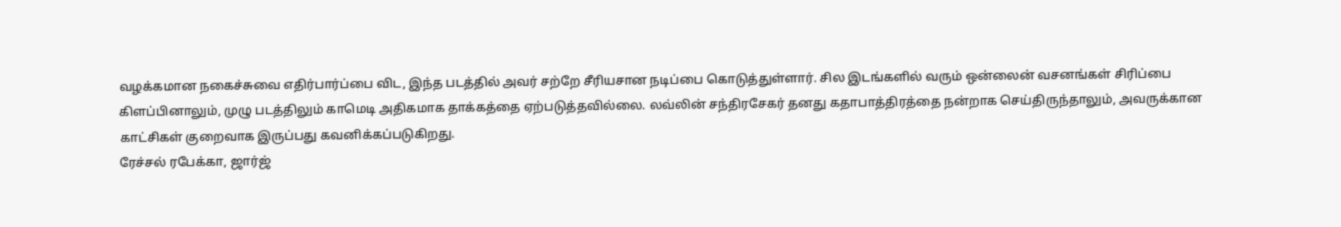வழக்கமான நகைச்சுவை எதிர்பார்ப்பை விட, இந்த படத்தில் அவர் சற்றே சீரியசான நடிப்பை கொடுத்துள்ளார். சில இடங்களில் வரும் ஒன்லைன் வசனங்கள் சிரிப்பை கிளப்பினாலும், முழு படத்திலும் காமெடி அதிகமாக தாக்கத்தை ஏற்படுத்தவில்லை. லவ்லின் சந்திரசேகர் தனது கதாபாத்திரத்தை நன்றாக செய்திருந்தாலும், அவருக்கான காட்சிகள் குறைவாக இருப்பது கவனிக்கப்படுகிறது.
ரேச்சல் ரபேக்கா, ஜார்ஜ்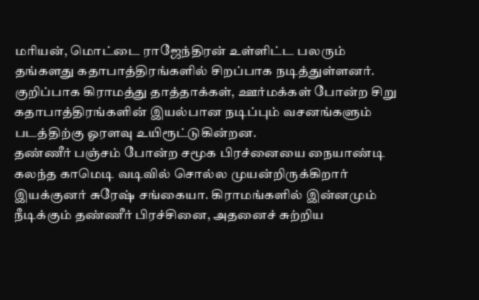மரியன், மொட்டை ராஜேந்திரன் உள்ளிட்ட பலரும் தங்களது கதாபாத்திரங்களில் சிறப்பாக நடித்துள்ளனர். குறிப்பாக கிராமத்து தாத்தாக்கள், ஊர்மக்கள் போன்ற சிறு கதாபாத்திரங்களின் இயல்பான நடிப்பும் வசனங்களும் படத்திற்கு ஓரளவு உயிரூட்டுகின்றன.
தண்ணீர் பஞ்சம் போன்ற சமூக பிரச்னையை நையாண்டி கலந்த காமெடி வடிவில் சொல்ல முயன்றிருக்கிறார் இயக்குனர் சுரேஷ் சங்கையா. கிராமங்களில் இன்னமும் நீடிக்கும் தண்ணீர் பிரச்சினை, அதனைச் சுற்றிய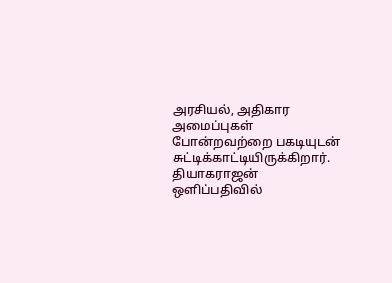அரசியல், அதிகார அமைப்புகள் போன்றவற்றை பகடியுடன் சுட்டிக்காட்டியிருக்கிறார். தியாகராஜன் ஒளிப்பதிவில்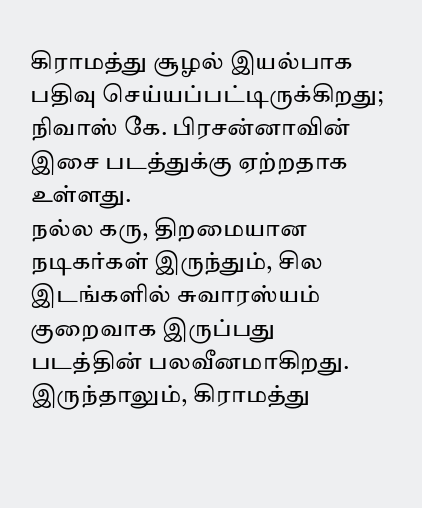கிராமத்து சூழல் இயல்பாக பதிவு செய்யப்பட்டிருக்கிறது; நிவாஸ் கே. பிரசன்னாவின் இசை படத்துக்கு ஏற்றதாக உள்ளது.
நல்ல கரு, திறமையான நடிகர்கள் இருந்தும், சில இடங்களில் சுவாரஸ்யம் குறைவாக இருப்பது படத்தின் பலவீனமாகிறது. இருந்தாலும், கிராமத்து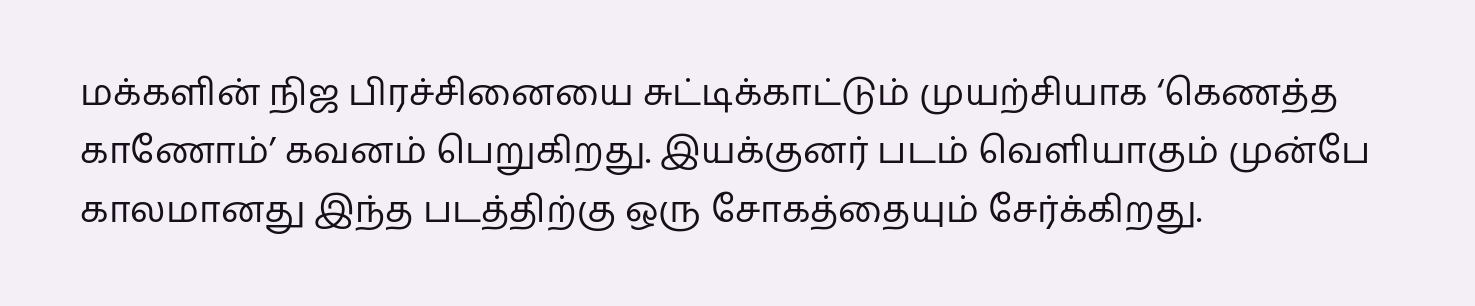மக்களின் நிஜ பிரச்சினையை சுட்டிக்காட்டும் முயற்சியாக ‘கெணத்த காணோம்’ கவனம் பெறுகிறது. இயக்குனர் படம் வெளியாகும் முன்பே காலமானது இந்த படத்திற்கு ஒரு சோகத்தையும் சேர்க்கிறது.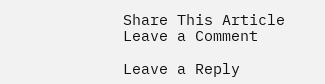Share This Article
Leave a Comment

Leave a Reply